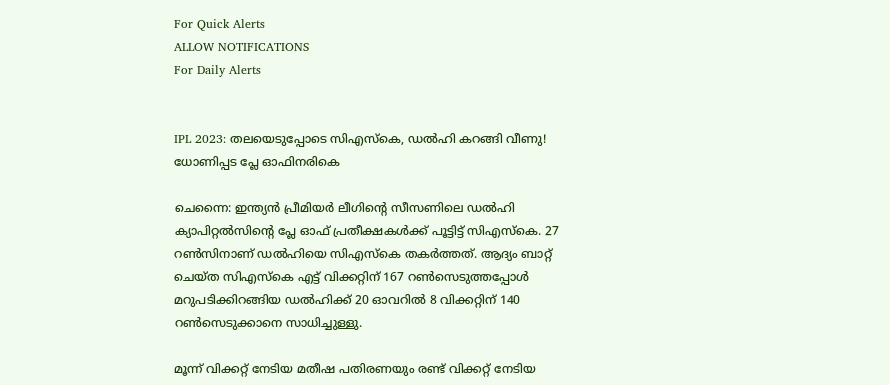For Quick Alerts
ALLOW NOTIFICATIONS
For Daily Alerts


IPL 2023: തലയെടുപ്പോടെ സിഎസ്‌കെ, ഡല്‍ഹി കറങ്ങി വീണു! ധോണിപ്പട പ്ലേ ഓഫിനരികെ

ചെന്നൈ: ഇന്ത്യന്‍ പ്രീമിയര്‍ ലീഗിന്റെ സീസണിലെ ഡല്‍ഹി ക്യാപിറ്റല്‍സിന്റെ പ്ലേ ഓഫ് പ്രതീക്ഷകള്‍ക്ക് പൂട്ടിട്ട് സിഎസ്‌കെ. 27 റണ്‍സിനാണ് ഡല്‍ഹിയെ സിഎസ്‌കെ തകര്‍ത്തത്. ആദ്യം ബാറ്റ് ചെയ്ത സിഎസ്‌കെ എട്ട് വിക്കറ്റിന് 167 റണ്‍സെടുത്തപ്പോള്‍ മറുപടിക്കിറങ്ങിയ ഡല്‍ഹിക്ക് 20 ഓവറില്‍ 8 വിക്കറ്റിന് 140 റണ്‍സെടുക്കാനെ സാധിച്ചുള്ളു.

മൂന്ന് വിക്കറ്റ് നേടിയ മതീഷ പതിരണയും രണ്ട് വിക്കറ്റ് നേടിയ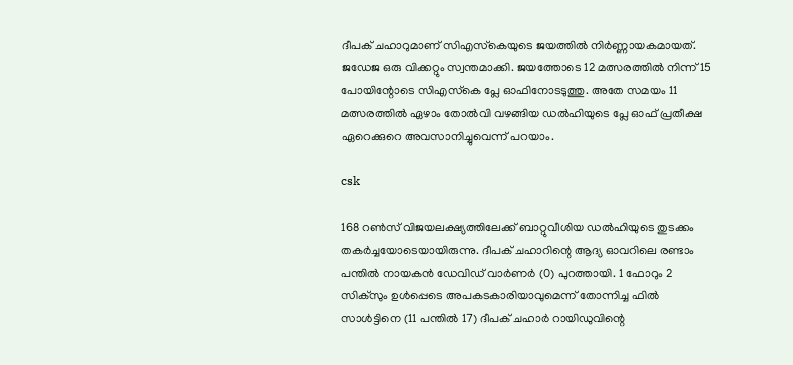ദീപക് ചഹാറുമാണ് സിഎസ്‌കെയുടെ ജയത്തില്‍ നിര്‍ണ്ണായകമായത്. ജഡേജ ഒരു വിക്കറ്റും സ്വന്തമാക്കി. ജയത്തോടെ 12 മത്സരത്തില്‍ നിന്ന് 15 പോയിന്റോടെ സിഎസ്‌കെ പ്ലേ ഓഫിനോടടുത്തു. അതേ സമയം 11 മത്സരത്തില്‍ ഏഴാം തോല്‍വി വഴങ്ങിയ ഡല്‍ഹിയുടെ പ്ലേ ഓഫ് പ്രതീക്ഷ ഏറെക്കുറെ അവസാനിച്ചുവെന്ന് പറയാം.

csk

168 റണ്‍സ് വിജയലക്ഷ്യത്തിലേക്ക് ബാറ്റുവീശിയ ഡല്‍ഹിയുടെ തുടക്കം തകര്‍ച്ചയോടെയായിരുന്നു. ദീപക് ചഹാറിന്റെ ആദ്യ ഓവറിലെ രണ്ടാം പന്തില്‍ നായകന്‍ ഡേവിഡ് വാര്‍ണര്‍ (0) പുറത്തായി. 1 ഫോറും 2 സിക്‌സും ഉള്‍പ്പെടെ അപകടകാരിയാവുമെന്ന് തോന്നിച്ച ഫില്‍ സാള്‍ട്ടിനെ (11 പന്തില്‍ 17) ദീപക് ചഹാര്‍ റായിഡുവിന്റെ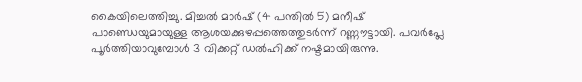കൈയിലെത്തിച്ചു. മിച്ചല്‍ മാര്‍ഷ് (4 പന്തില്‍ 5) മനീഷ് പാണ്ഡെയുമായുള്ള ആശയക്കുഴപ്പത്തെത്തുടര്‍ന്ന് റണ്ണൗട്ടായി. പവര്‍പ്ലേ പൂര്‍ത്തിയാവുമ്പോള്‍ 3 വിക്കറ്റ് ഡല്‍ഹിക്ക് നഷ്ടമായിരുന്നു.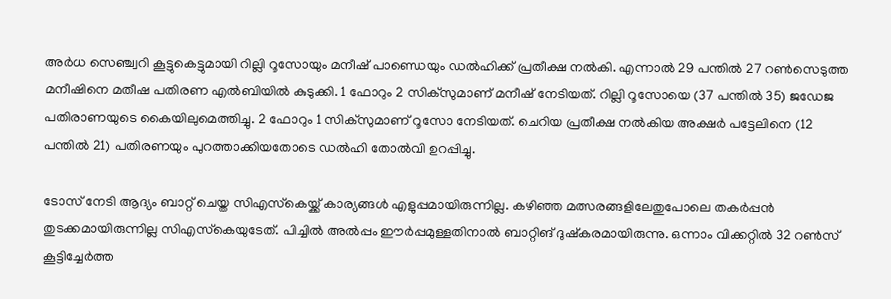അര്‍ധ സെഞ്ച്വറി കൂട്ടുകെട്ടുമായി റില്ലി റൂസോയും മനീഷ് പാണ്ഡെയും ഡല്‍ഹിക്ക് പ്രതീക്ഷ നല്‍കി. എന്നാല്‍ 29 പന്തില്‍ 27 റണ്‍സെടുത്ത മനീഷിനെ മതീഷ പതിരണ എല്‍ബിയില്‍ കുടുക്കി. 1 ഫോറും 2 സിക്‌സുമാണ് മനീഷ് നേടിയത്. റില്ലി റൂസോയെ (37 പന്തില്‍ 35) ജഡേജ പതിരാണയുടെ കൈയിലുമെത്തിച്ചു. 2 ഫോറും 1 സിക്‌സുമാണ് റൂസോ നേടിയത്. ചെറിയ പ്രതീക്ഷ നല്‍കിയ അക്ഷര്‍ പട്ടേലിനെ (12 പന്തില്‍ 21) പതിരണയും പുറത്താക്കിയതോടെ ഡല്‍ഹി തോല്‍വി ഉറപ്പിച്ചു.

ടോസ് നേടി ആദ്യം ബാറ്റ് ചെയ്ത സിഎസ്‌കെയ്ക്ക് കാര്യങ്ങള്‍ എളുപ്പമായിരുന്നില്ല. കഴിഞ്ഞ മത്സരങ്ങളിലേതുപോലെ തകര്‍പ്പന്‍ തുടക്കമായിരുന്നില്ല സിഎസ്‌കെയുടേത്. പിച്ചില്‍ അല്‍പ്പം ഈര്‍പ്പമുള്ളതിനാല്‍ ബാറ്റിങ് ദുഷ്‌കരമായിരുന്നു. ഒന്നാം വിക്കറ്റില്‍ 32 റണ്‍സ് കൂട്ടിച്ചേര്‍ത്ത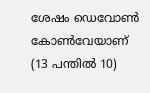ശേഷം ഡെവോണ്‍ കോണ്‍വേയാണ് (13 പന്തില്‍ 10)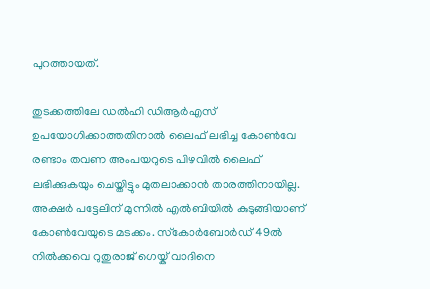പുറത്തായത്.

തുടക്കത്തിലേ ഡല്‍ഹി ഡിആര്‍എസ് ഉപയോഗിക്കാത്തതിനാല്‍ ലൈഫ് ലഭിച്ച കോണ്‍വേ രണ്ടാം തവണ അംപയറുടെ പിഴവില്‍ ലൈഫ് ലഭിക്കുകയും ചെയ്തിട്ടും മുതലാക്കാന്‍ താരത്തിനായില്ല. അക്ഷര്‍ പട്ടേലിന് മുന്നില്‍ എല്‍ബിയില്‍ കുടുങ്ങിയാണ് കോണ്‍വേയുടെ മടക്കം. സ്‌കോര്‍ബോര്‍ഡ് 49ല്‍ നില്‍ക്കവെ റുതുരാജ് ഗെയ്ക് വാദിനെ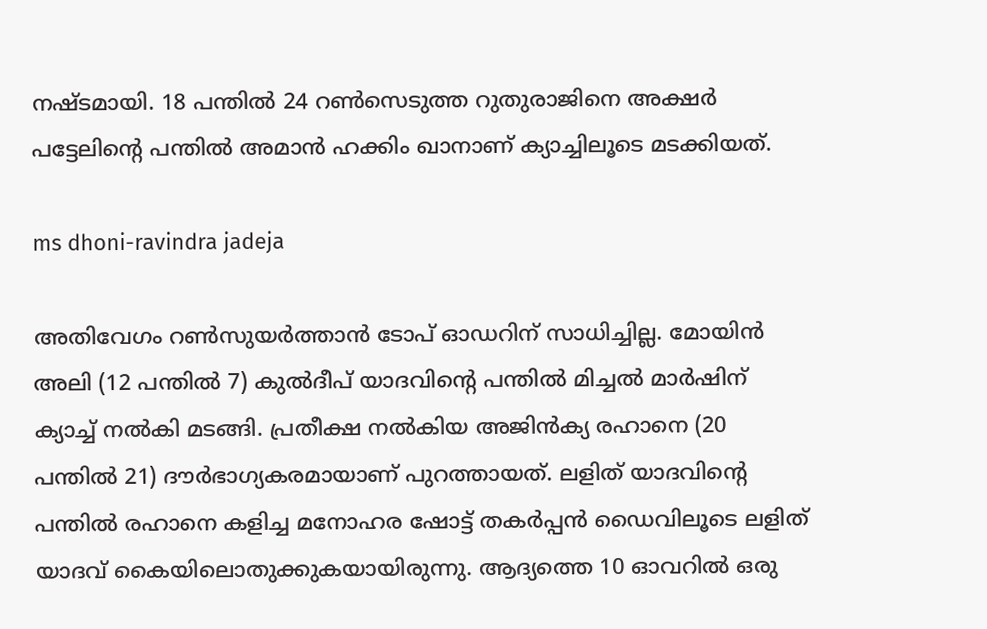നഷ്ടമായി. 18 പന്തില്‍ 24 റണ്‍സെടുത്ത റുതുരാജിനെ അക്ഷര്‍ പട്ടേലിന്റെ പന്തില്‍ അമാന്‍ ഹക്കിം ഖാനാണ് ക്യാച്ചിലൂടെ മടക്കിയത്.

ms dhoni-ravindra jadeja

അതിവേഗം റണ്‍സുയര്‍ത്താന്‍ ടോപ് ഓഡറിന് സാധിച്ചില്ല. മോയിന്‍ അലി (12 പന്തില്‍ 7) കുല്‍ദീപ് യാദവിന്റെ പന്തില്‍ മിച്ചല്‍ മാര്‍ഷിന് ക്യാച്ച് നല്‍കി മടങ്ങി. പ്രതീക്ഷ നല്‍കിയ അജിന്‍ക്യ രഹാനെ (20 പന്തില്‍ 21) ദൗര്‍ഭാഗ്യകരമായാണ് പുറത്തായത്. ലളിത് യാദവിന്റെ പന്തില്‍ രഹാനെ കളിച്ച മനോഹര ഷോട്ട് തകര്‍പ്പന്‍ ഡൈവിലൂടെ ലളിത് യാദവ് കൈയിലൊതുക്കുകയായിരുന്നു. ആദ്യത്തെ 10 ഓവറില്‍ ഒരു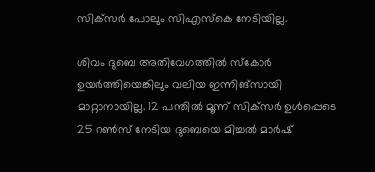സിക്‌സര്‍ പോലും സിഎസ്‌കെ നേടിയില്ല.

ശിവം ദുബെ അതിവേഗത്തില്‍ സ്‌കോര്‍ ഉയര്‍ത്തിയെങ്കിലും വലിയ ഇന്നിങ്‌സായി മാറ്റാനായില്ല. 12 പന്തില്‍ മൂന്ന് സിക്‌സര്‍ ഉള്‍പ്പെടെ 25 റണ്‍സ് നേടിയ ദുബെയെ മിച്ചല്‍ മാര്‍ഷ്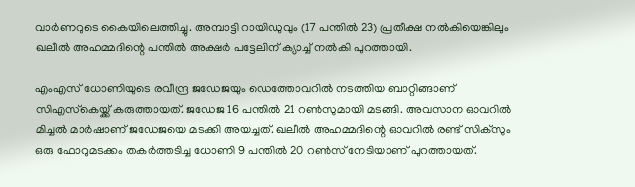വാര്‍ണറുടെ കൈയിലെത്തിച്ചു. അമ്പാട്ടി റായിഡുവും (17 പന്തില്‍ 23) പ്രതീക്ഷ നല്‍കിയെങ്കിലും ഖലീല്‍ അഹമ്മദിന്റെ പന്തില്‍ അക്ഷര്‍ പട്ടേലിന് ക്യാച്ച് നല്‍കി പുറത്തായി.

എംഎസ് ധോണിയുടെ രവീന്ദ്ര ജഡേജയും ഡെത്തോവറില്‍ നടത്തിയ ബാറ്റിങ്ങാണ് സിഎസ്‌കെയ്ക്ക് കരുത്തായത്. ജഡേജ 16 പന്തില്‍ 21 റണ്‍സുമായി മടങ്ങി. അവസാന ഓവറില്‍ മിച്ചല്‍ മാര്‍ഷാണ് ജഡേജയെ മടക്കി അയച്ചത്. ഖലീല്‍ അഹമ്മദിന്റെ ഓവറില്‍ രണ്ട് സിക്‌സും ഒരു ഫോറുമടക്കം തകര്‍ത്തടിച്ച ധോണി 9 പന്തില്‍ 20 റണ്‍സ് നേടിയാണ് പുറത്തായത്.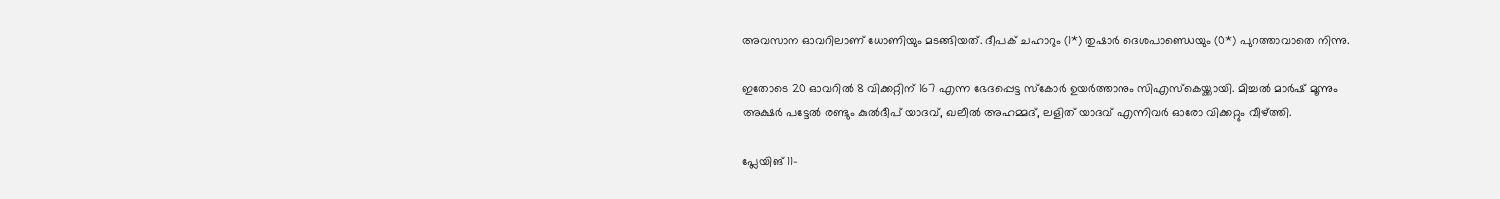അവസാന ഓവറിലാണ് ധോണിയും മടങ്ങിയത്. ദീപക് ചഹാറും (1*) തുഷാര്‍ ദെശപാണ്ഡെയും (0*) പുറത്താവാതെ നിന്നു.

ഇതോടെ 20 ഓവറില്‍ 8 വിക്കറ്റിന് 167 എന്ന ഭേദപ്പെട്ട സ്‌കോര്‍ ഉയര്‍ത്താനും സിഎസ്‌കെയ്ക്കായി. മിച്ചല്‍ മാര്‍ഷ് മൂന്നും അക്ഷര്‍ പട്ടേല്‍ രണ്ടും കുല്‍ദീപ് യാദവ്, ഖലീല്‍ അഹമ്മദ്, ലളിത് യാദവ് എന്നിവര്‍ ഓരോ വിക്കറ്റും വീഴ്ത്തി.

പ്ലേയിങ് 11-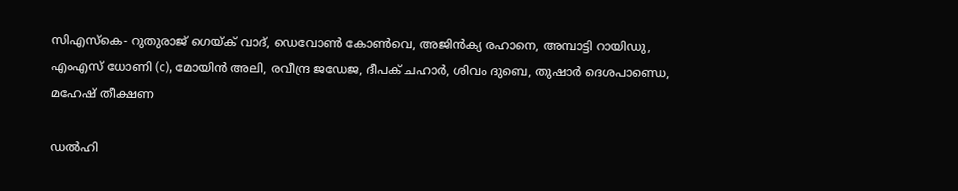സിഎസ്‌കെ- റുതുരാജ് ഗെയ്ക് വാദ്, ഡെവോണ്‍ കോണ്‍വെ, അജിന്‍ക്യ രഹാനെ, അമ്പാട്ടി റായിഡു, എംഎസ് ധോണി (c), മോയിന്‍ അലി, രവീന്ദ്ര ജഡേജ, ദീപക് ചഹാര്‍, ശിവം ദുബെ, തുഷാര്‍ ദെശപാണ്ഡെ, മഹേഷ് തീക്ഷണ

ഡല്‍ഹി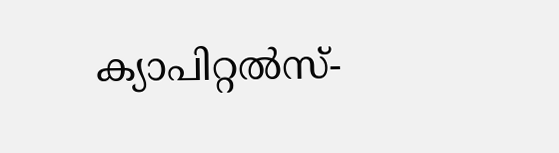ക്യാപിറ്റല്‍സ്-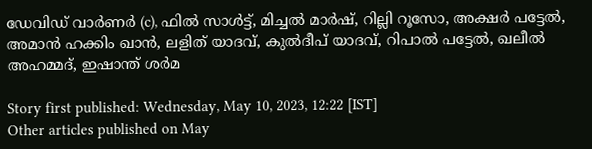ഡേവിഡ് വാര്‍ണര്‍ (c), ഫില്‍ സാള്‍ട്ട്, മിച്ചല്‍ മാര്‍ഷ്, റില്ലി റൂസോ, അക്ഷര്‍ പട്ടേല്‍, അമാന്‍ ഹക്കിം ഖാന്‍, ലളിത് യാദവ്, കുല്‍ദീപ് യാദവ്, റിപാല്‍ പട്ടേല്‍, ഖലീല്‍ അഹമ്മദ്, ഇഷാന്ത് ശര്‍മ

Story first published: Wednesday, May 10, 2023, 12:22 [IST]
Other articles published on May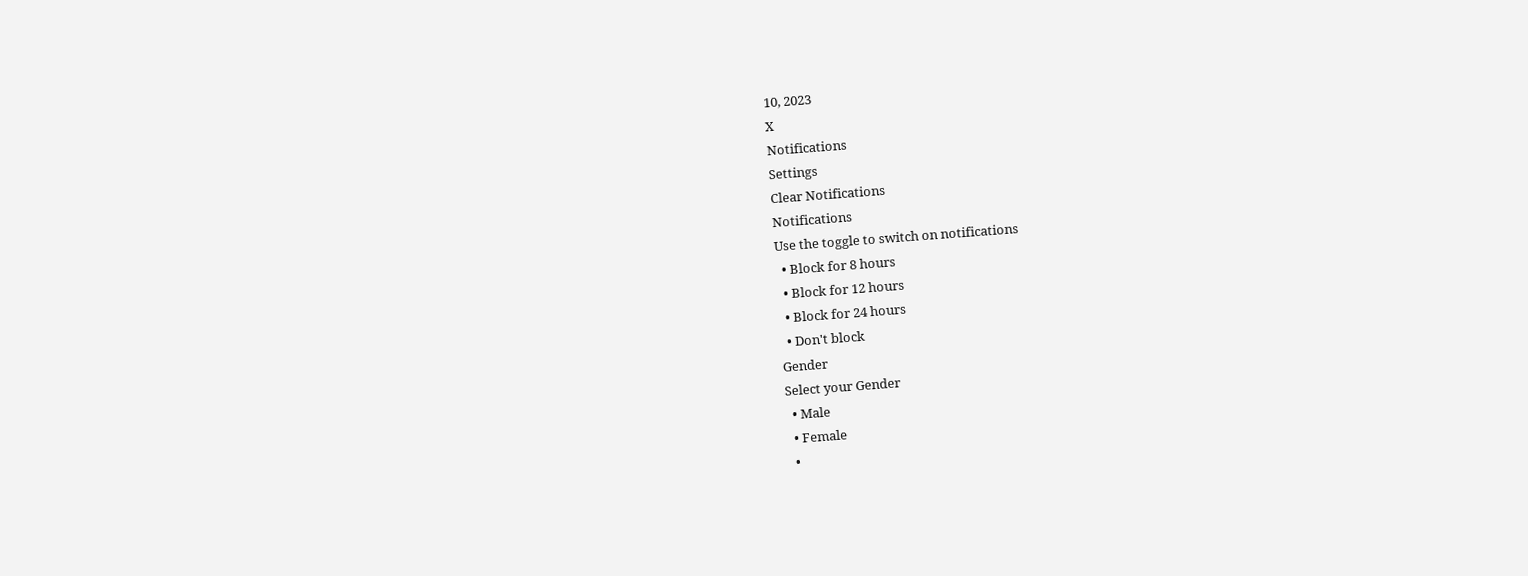10, 2023
X
Notifications
Settings
Clear Notifications
Notifications
Use the toggle to switch on notifications
  • Block for 8 hours
  • Block for 12 hours
  • Block for 24 hours
  • Don't block
Gender
Select your Gender
  • Male
  • Female
  •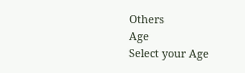Others
Age
Select your Age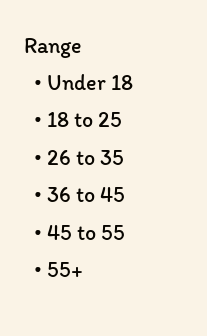Range
  • Under 18
  • 18 to 25
  • 26 to 35
  • 36 to 45
  • 45 to 55
  • 55+